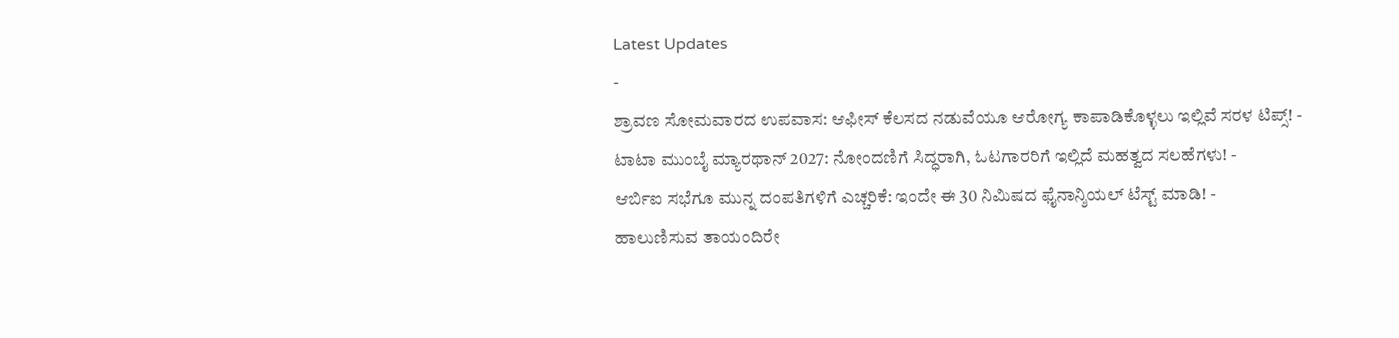Latest Updates
-
ಶ್ರಾವಣ ಸೋಮವಾರದ ಉಪವಾಸ: ಆಫೀಸ್ ಕೆಲಸದ ನಡುವೆಯೂ ಆರೋಗ್ಯ ಕಾಪಾಡಿಕೊಳ್ಳಲು ಇಲ್ಲಿವೆ ಸರಳ ಟಿಪ್ಸ್! -
ಟಾಟಾ ಮುಂಬೈ ಮ್ಯಾರಥಾನ್ 2027: ನೋಂದಣಿಗೆ ಸಿದ್ಧರಾಗಿ, ಓಟಗಾರರಿಗೆ ಇಲ್ಲಿದೆ ಮಹತ್ವದ ಸಲಹೆಗಳು! -
ಆರ್ಬಿಐ ಸಭೆಗೂ ಮುನ್ನ ದಂಪತಿಗಳಿಗೆ ಎಚ್ಚರಿಕೆ: ಇಂದೇ ಈ 30 ನಿಮಿಷದ ಫೈನಾನ್ಶಿಯಲ್ ಟೆಸ್ಟ್ ಮಾಡಿ! -
ಹಾಲುಣಿಸುವ ತಾಯಂದಿರೇ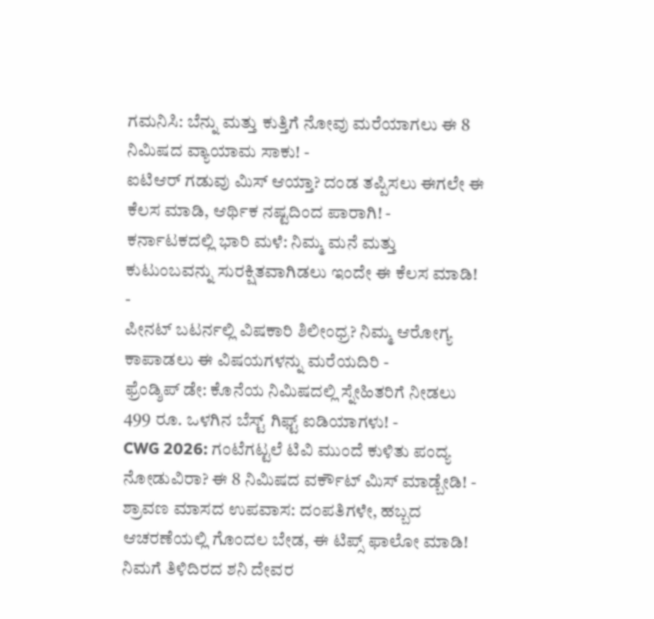ಗಮನಿಸಿ: ಬೆನ್ನು ಮತ್ತು ಕುತ್ತಿಗೆ ನೋವು ಮರೆಯಾಗಲು ಈ 8 ನಿಮಿಷದ ವ್ಯಾಯಾಮ ಸಾಕು! -
ಐಟಿಆರ್ ಗಡುವು ಮಿಸ್ ಆಯ್ತಾ? ದಂಡ ತಪ್ಪಿಸಲು ಈಗಲೇ ಈ ಕೆಲಸ ಮಾಡಿ, ಆರ್ಥಿಕ ನಷ್ಟದಿಂದ ಪಾರಾಗಿ! -
ಕರ್ನಾಟಕದಲ್ಲಿ ಭಾರಿ ಮಳೆ: ನಿಮ್ಮ ಮನೆ ಮತ್ತು ಕುಟುಂಬವನ್ನು ಸುರಕ್ಷಿತವಾಗಿಡಲು ಇಂದೇ ಈ ಕೆಲಸ ಮಾಡಿ! -
ಪೀನಟ್ ಬಟರ್ನಲ್ಲಿ ವಿಷಕಾರಿ ಶಿಲೀಂಧ್ರ? ನಿಮ್ಮ ಆರೋಗ್ಯ ಕಾಪಾಡಲು ಈ ವಿಷಯಗಳನ್ನು ಮರೆಯದಿರಿ -
ಫ್ರೆಂಡ್ಶಿಪ್ ಡೇ: ಕೊನೆಯ ನಿಮಿಷದಲ್ಲಿ ಸ್ನೇಹಿತರಿಗೆ ನೀಡಲು 499 ರೂ. ಒಳಗಿನ ಬೆಸ್ಟ್ ಗಿಫ್ಟ್ ಐಡಿಯಾಗಳು! -
CWG 2026: ಗಂಟೆಗಟ್ಟಲೆ ಟಿವಿ ಮುಂದೆ ಕುಳಿತು ಪಂದ್ಯ ನೋಡುವಿರಾ? ಈ 8 ನಿಮಿಷದ ವರ್ಕೌಟ್ ಮಿಸ್ ಮಾಡ್ಬೇಡಿ! -
ಶ್ರಾವಣ ಮಾಸದ ಉಪವಾಸ: ದಂಪತಿಗಳೇ, ಹಬ್ಬದ ಆಚರಣೆಯಲ್ಲಿ ಗೊಂದಲ ಬೇಡ, ಈ ಟಿಪ್ಸ್ ಫಾಲೋ ಮಾಡಿ!
ನಿಮಗೆ ತಿಳಿದಿರದ ಶನಿ ದೇವರ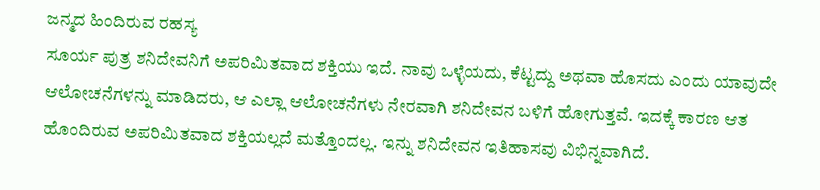ಜನ್ಮದ ಹಿಂದಿರುವ ರಹಸ್ಯ
ಸೂರ್ಯ ಪುತ್ರ ಶನಿದೇವನಿಗೆ ಅಪರಿಮಿತವಾದ ಶಕ್ತಿಯು ಇದೆ. ನಾವು ಒಳ್ಳೆಯದು, ಕೆಟ್ಟದ್ದು ಅಥವಾ ಹೊಸದು ಎಂದು ಯಾವುದೇ ಆಲೋಚನೆಗಳನ್ನು ಮಾಡಿದರು, ಆ ಎಲ್ಲಾ ಆಲೋಚನೆಗಳು ನೇರವಾಗಿ ಶನಿದೇವನ ಬಳಿಗೆ ಹೋಗುತ್ತವೆ. ಇದಕ್ಕೆ ಕಾರಣ ಆತ ಹೊಂದಿರುವ ಅಪರಿಮಿತವಾದ ಶಕ್ತಿಯಲ್ಲದೆ ಮತ್ತೊಂದಲ್ಲ. ಇನ್ನು ಶನಿದೇವನ ಇತಿಹಾಸವು ವಿಭಿನ್ನವಾಗಿದೆ.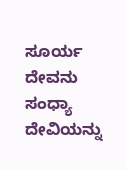ಸೂರ್ಯ ದೇವನು ಸಂಧ್ಯಾ ದೇವಿಯನ್ನು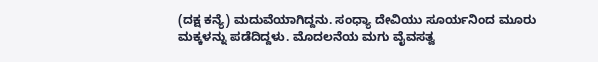(ದಕ್ಷ ಕನ್ಯೆ) ಮದುವೆಯಾಗಿದ್ದನು. ಸಂಧ್ಯಾ ದೇವಿಯು ಸೂರ್ಯನಿಂದ ಮೂರು ಮಕ್ಕಳನ್ನು ಪಡೆದಿದ್ದಳು. ಮೊದಲನೆಯ ಮಗು ವೈವಸತ್ವ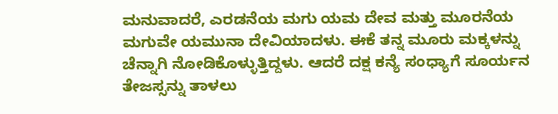ಮನುವಾದರೆ, ಎರಡನೆಯ ಮಗು ಯಮ ದೇವ ಮತ್ತು ಮೂರನೆಯ ಮಗುವೇ ಯಮುನಾ ದೇವಿಯಾದಳು. ಈಕೆ ತನ್ನ ಮೂರು ಮಕ್ಕಳನ್ನು ಚೆನ್ನಾಗಿ ನೋಡಿಕೊಳ್ಳುತ್ತಿದ್ದಳು. ಆದರೆ ದಕ್ಷ ಕನ್ಯೆ ಸಂಧ್ಯಾಗೆ ಸೂರ್ಯನ ತೇಜಸ್ಸನ್ನು ತಾಳಲು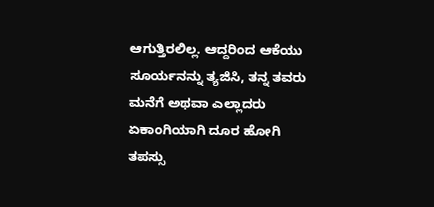ಆಗುತ್ತಿರಲಿಲ್ಲ. ಆದ್ದರಿಂದ ಆಕೆಯು ಸೂರ್ಯನನ್ನು ತ್ಯಜಿಸಿ, ತನ್ನ ತವರು ಮನೆಗೆ ಅಥವಾ ಎಲ್ಲಾದರು ಏಕಾಂಗಿಯಾಗಿ ದೂರ ಹೋಗಿ ತಪಸ್ಸು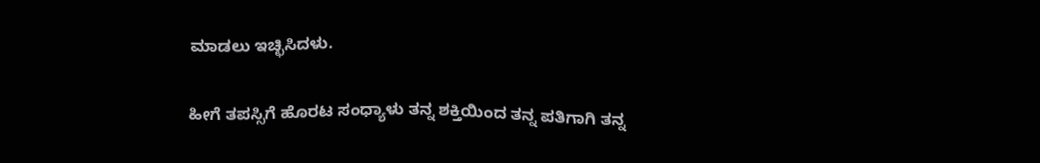ಮಾಡಲು ಇಚ್ಛಿಸಿದಳು.

ಹೀಗೆ ತಪಸ್ಸಿಗೆ ಹೊರಟ ಸಂಧ್ಯಾಳು ತನ್ನ ಶಕ್ತಿಯಿಂದ ತನ್ನ ಪತಿಗಾಗಿ ತನ್ನ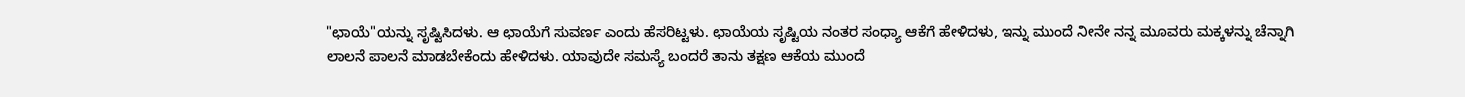"ಛಾಯೆ"ಯನ್ನು ಸೃಷ್ಟಿಸಿದಳು. ಆ ಛಾಯೆಗೆ ಸುವರ್ಣ ಎಂದು ಹೆಸರಿಟ್ಟಳು. ಛಾಯೆಯ ಸೃಷ್ಟಿಯ ನಂತರ ಸಂಧ್ಯಾ ಆಕೆಗೆ ಹೇಳಿದಳು, ಇನ್ನು ಮುಂದೆ ನೀನೇ ನನ್ನ ಮೂವರು ಮಕ್ಕಳನ್ನು ಚೆನ್ನಾಗಿ ಲಾಲನೆ ಪಾಲನೆ ಮಾಡಬೇಕೆಂದು ಹೇಳಿದಳು. ಯಾವುದೇ ಸಮಸ್ಯೆ ಬಂದರೆ ತಾನು ತಕ್ಷಣ ಆಕೆಯ ಮುಂದೆ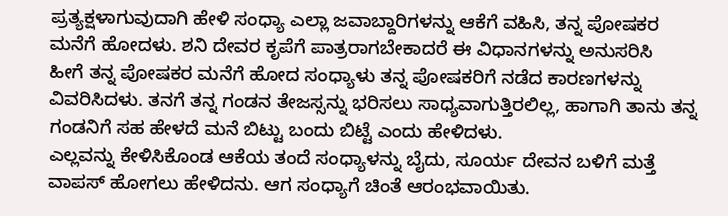ಪ್ರತ್ಯಕ್ಷಳಾಗುವುದಾಗಿ ಹೇಳಿ ಸಂಧ್ಯಾ ಎಲ್ಲಾ ಜವಾಬ್ದಾರಿಗಳನ್ನು ಆಕೆಗೆ ವಹಿಸಿ, ತನ್ನ ಪೋಷಕರ ಮನೆಗೆ ಹೋದಳು. ಶನಿ ದೇವರ ಕೃಪೆಗೆ ಪಾತ್ರರಾಗಬೇಕಾದರೆ ಈ ವಿಧಾನಗಳನ್ನು ಅನುಸರಿಸಿ
ಹೀಗೆ ತನ್ನ ಪೋಷಕರ ಮನೆಗೆ ಹೋದ ಸಂಧ್ಯಾಳು ತನ್ನ ಪೋಷಕರಿಗೆ ನಡೆದ ಕಾರಣಗಳನ್ನು ವಿವರಿಸಿದಳು. ತನಗೆ ತನ್ನ ಗಂಡನ ತೇಜಸ್ಸನ್ನು ಭರಿಸಲು ಸಾಧ್ಯವಾಗುತ್ತಿರಲಿಲ್ಲ, ಹಾಗಾಗಿ ತಾನು ತನ್ನ ಗಂಡನಿಗೆ ಸಹ ಹೇಳದೆ ಮನೆ ಬಿಟ್ಟು ಬಂದು ಬಿಟ್ಟೆ ಎಂದು ಹೇಳಿದಳು.
ಎಲ್ಲವನ್ನು ಕೇಳಿಸಿಕೊಂಡ ಆಕೆಯ ತಂದೆ ಸಂಧ್ಯಾಳನ್ನು ಬೈದು, ಸೂರ್ಯ ದೇವನ ಬಳಿಗೆ ಮತ್ತೆ ವಾಪಸ್ ಹೋಗಲು ಹೇಳಿದನು. ಆಗ ಸಂಧ್ಯಾಗೆ ಚಿಂತೆ ಆರಂಭವಾಯಿತು.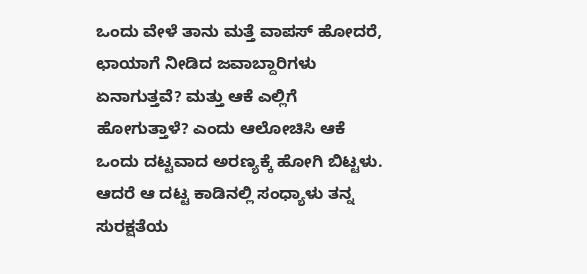ಒಂದು ವೇಳೆ ತಾನು ಮತ್ತೆ ವಾಪಸ್ ಹೋದರೆ, ಛಾಯಾಗೆ ನೀಡಿದ ಜವಾಬ್ದಾರಿಗಳು ಏನಾಗುತ್ತವೆ? ಮತ್ತು ಆಕೆ ಎಲ್ಲಿಗೆ ಹೋಗುತ್ತಾಳೆ? ಎಂದು ಆಲೋಚಿಸಿ ಆಕೆ ಒಂದು ದಟ್ಟವಾದ ಅರಣ್ಯಕ್ಕೆ ಹೋಗಿ ಬಿಟ್ಟಳು.
ಆದರೆ ಆ ದಟ್ಟ ಕಾಡಿನಲ್ಲಿ ಸಂಧ್ಯಾಳು ತನ್ನ ಸುರಕ್ಷತೆಯ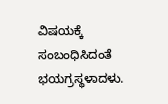ವಿಷಯಕ್ಕೆ ಸಂಬಂಧಿಸಿದಂತೆ ಭಯಗ್ರಸ್ಥಳಾದಳು.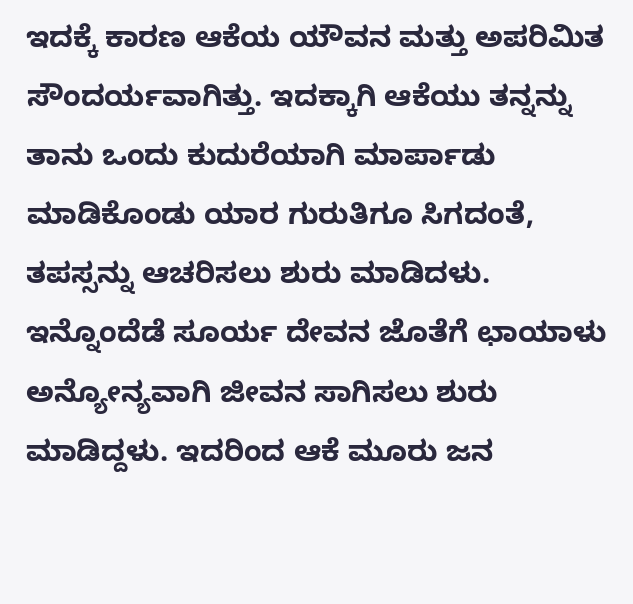ಇದಕ್ಕೆ ಕಾರಣ ಆಕೆಯ ಯೌವನ ಮತ್ತು ಅಪರಿಮಿತ ಸೌಂದರ್ಯವಾಗಿತ್ತು. ಇದಕ್ಕಾಗಿ ಆಕೆಯು ತನ್ನನ್ನು ತಾನು ಒಂದು ಕುದುರೆಯಾಗಿ ಮಾರ್ಪಾಡು ಮಾಡಿಕೊಂಡು ಯಾರ ಗುರುತಿಗೂ ಸಿಗದಂತೆ, ತಪಸ್ಸನ್ನು ಆಚರಿಸಲು ಶುರು ಮಾಡಿದಳು.
ಇನ್ನೊಂದೆಡೆ ಸೂರ್ಯ ದೇವನ ಜೊತೆಗೆ ಛಾಯಾಳು ಅನ್ಯೋನ್ಯವಾಗಿ ಜೀವನ ಸಾಗಿಸಲು ಶುರು ಮಾಡಿದ್ದಳು. ಇದರಿಂದ ಆಕೆ ಮೂರು ಜನ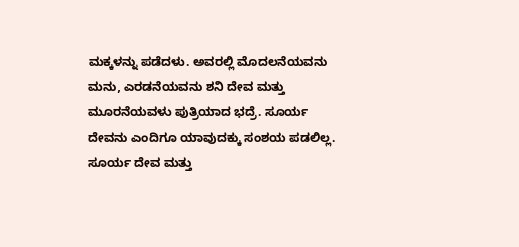ಮಕ್ಕಳನ್ನು ಪಡೆದಳು. ಅವರಲ್ಲಿ ಮೊದಲನೆಯವನು ಮನು, ಎರಡನೆಯವನು ಶನಿ ದೇವ ಮತ್ತು ಮೂರನೆಯವಳು ಪುತ್ರಿಯಾದ ಭದ್ರೆ. ಸೂರ್ಯ ದೇವನು ಎಂದಿಗೂ ಯಾವುದಕ್ಕು ಸಂಶಯ ಪಡಲಿಲ್ಲ. ಸೂರ್ಯ ದೇವ ಮತ್ತು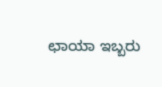ಛಾಯಾ ಇಬ್ಬರು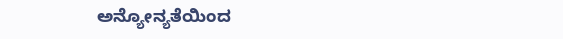ಅನ್ಯೋನ್ಯತೆಯಿಂದ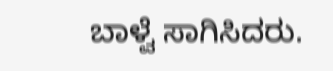ಬಾಳ್ವೆ ಸಾಗಿಸಿದರು.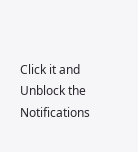Click it and Unblock the Notifications